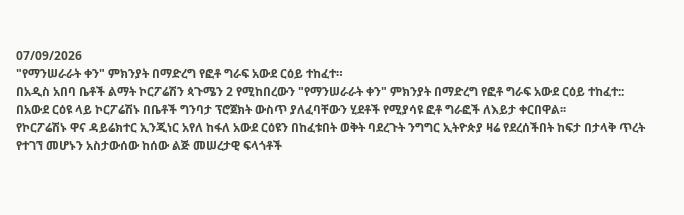07/09/2026
"የማንሠራራት ቀን" ምክንያት በማድረግ የፎቶ ግራፍ አውደ ርዕይ ተከፈተ።
በአዲስ አበባ ቤቶች ልማት ኮርፖሬሽን ጳጉሜን 2 የሚከበረውን "የማንሠራራት ቀን" ምክንያት በማድረግ የፎቶ ግራፍ አውደ ርዕይ ተከፈተ:: በአውደ ርዕዩ ላይ ኮርፖሬሽኑ በቤቶች ግንባታ ፕሮጀክት ውስጥ ያለፈባቸውን ሂደቶች የሚያሳዩ ፎቶ ግራፎች ለእይታ ቀርበዋል፡፡
የኮርፖሬሽኑ ዋና ዳይሬክተር ኢንጂነር አየለ ከፋለ አውደ ርዕዩን በከፈቱበት ወቅት ባደረጉት ንግግር ኢትዮጵያ ዛሬ የደረሰችበት ከፍታ በታላቅ ጥረት የተገኘ መሆኑን አስታውሰው ከሰው ልጅ መሠረታዊ ፍላጎቶች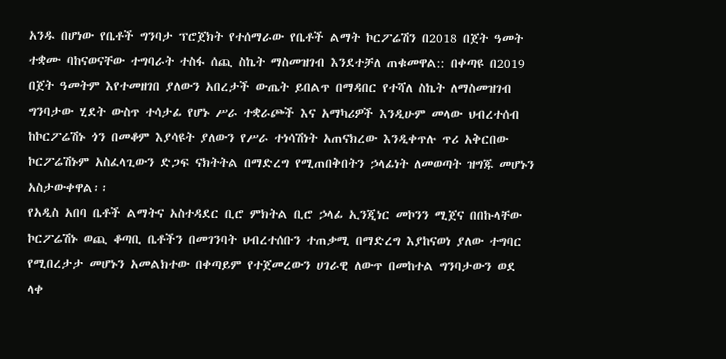አንዱ በሆነው የቤቶች ግንባታ ፕሮጀክት የተሰማራው የቤቶች ልማት ኮርፖሬሽን በ2018 በጀት ዓመት ተቋሙ ባከናወናቸው ተግባራት ተስፋ ሰጪ ስኬት ማስመዝገብ እንደተቻለ ጠቁመዋል:: በቀጣዩ በ2019 በጀት ዓመትም እየተመዘገበ ያለውን አበረታች ውጤት ይበልጥ በማዳበር የተሻለ ስኬት ለማስመዝገብ ግንባታው ሂደት ውስጥ ተሳታፊ የሆኑ ሥራ ተቋራጮች እና አማካሪዎች እንዲሁም መላው ህብረተሰብ ከኮርፖሬሽኑ ጎን በመቆም እያሳዩት ያለውን የሥራ ተነሳሽነት አጠናክረው እንዲቀጥሉ ጥሪ አቅርበው ኮርፖሬሽኑም አስፈላጊውን ድጋፍ ናክትትል በማድረግ የሚጠበቅበትን ኃላፊነት ለመወጣት ዝግጁ መሆኑን አስታውቀዋል፡፡
የአዲስ አበባ ቤቶች ልማትና አስተዳደር ቢሮ ምክትል ቢሮ ኃላፊ ኢንጂነር መኮንን ሚጀና በበኩላቸው ኮርፖሬሽኑ ወጪ ቆጣቢ ቤቶችን በመገንባት ህብረተሰቡን ተጠቃሚ በማድረግ እያከናወነ ያለው ተግባር የሚበረታታ መሆኑን አመልክተው በቀጣይም የተጀመረውን ሀገራዊ ለውጥ በመከተል ግንባታውን ወደ ላቀ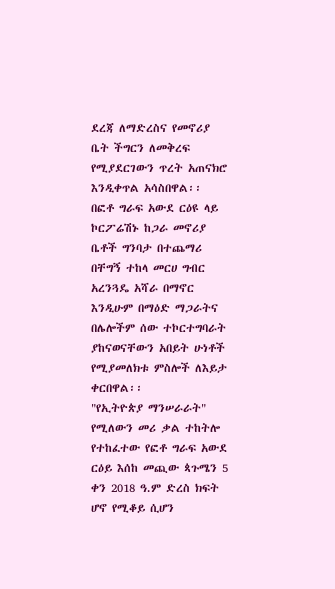ደረጃ ለማድረስና የመኖሪያ ቤት ችግርን ለመቅረፍ የሚያደርገውን ጥረት አጠናክሮ እንዲቀጥል አሳስበዋል፡፡
በፎቶ ግራፍ አውደ ርዕዩ ላይ ኮርፖሬሽኑ ከጋራ መኖሪያ ቤቶች ግንባታ በተጨማሪ በቸግኝ ተከላ መርሀ ግብር አረንጓዴ አሻራ በማኖር እንዲሁም በማዕድ ማጋራትና በሌሎችም ሰው ተኮርተግባራት ያከናወናቸውን አበይት ሁነቶች የሚያመለክቱ ምስሎች ለእይታ ቀርበዋል፡፡
"የኢትዮጵያ ማንሠራራት" የሚለውን መሪ ቃል ተከትሎ የተከፈተው የፎቶ ግራፍ አውደ ርዕይ እሰከ መጪው ጳጉሜን 5 ቀን 2018 ዓ.ም ድረስ ክፍት ሆኖ የሚቆይ ሲሆን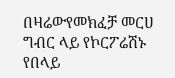በዛሬውየመክፈቻ መርሀ ግብር ላይ የኮርፖሬሽኑ የበላይ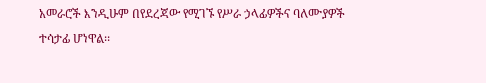አመራሮች እንዲሁም በየደረጃው የሚገኙ የሥራ ኃላፊዎችና ባለሙያዎች ተሳታፊ ሆነዋል፡፡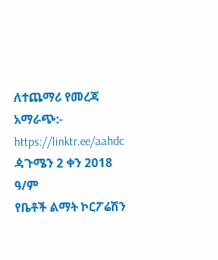ለተጨማሪ የመረጃ አማራጭ:-
https://linktr.ee/aahdc
ዻጉሜን 2 ቀን 2018 ዓ/ም
የቤቶች ልማት ኮርፖሬሽን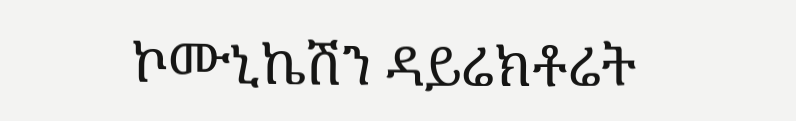ኮሙኒኬሽን ዳይሬክቶሬት